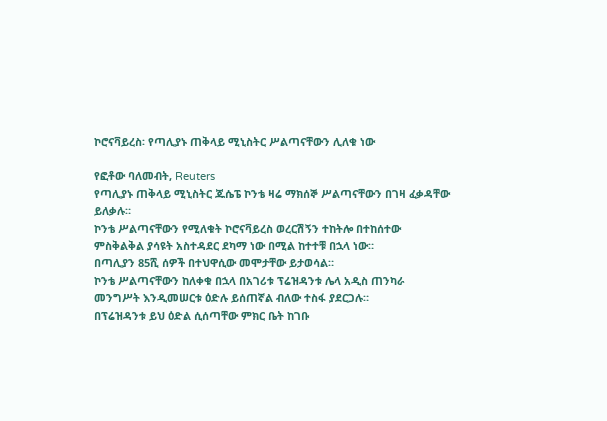ኮሮናቫይረስ፡ የጣሊያኑ ጠቅላይ ሚኒስትር ሥልጣናቸውን ሊለቁ ነው

የፎቶው ባለመብት, Reuters
የጣሊያኑ ጠቅላይ ሚኒስትር ጁሴፔ ኮንቴ ዛሬ ማክሰኞ ሥልጣናቸውን በገዛ ፈቃዳቸው ይለቃሉ።
ኮንቴ ሥልጣናቸውን የሚለቁት ኮሮናቫይረስ ወረርሽኝን ተከትሎ በተከሰተው ምስቅልቅል ያሳዩት አስተዳደር ደካማ ነው በሚል ከተተቹ በኋላ ነው።
በጣሊያን 85ሺ ሰዎች በተህዋሲው መሞታቸው ይታወሳል።
ኮንቴ ሥልጣናቸውን ከለቀቁ በኋላ በአገሪቱ ፕሬዝዳንቱ ሌላ አዲስ ጠንካራ መንግሥት እንዲመሠርቱ ዕድሉ ይሰጠኛል ብለው ተስፋ ያደርጋሉ።
በፕሬዝዳንቱ ይህ ዕድል ሲሰጣቸው ምክር ቤት ከገቡ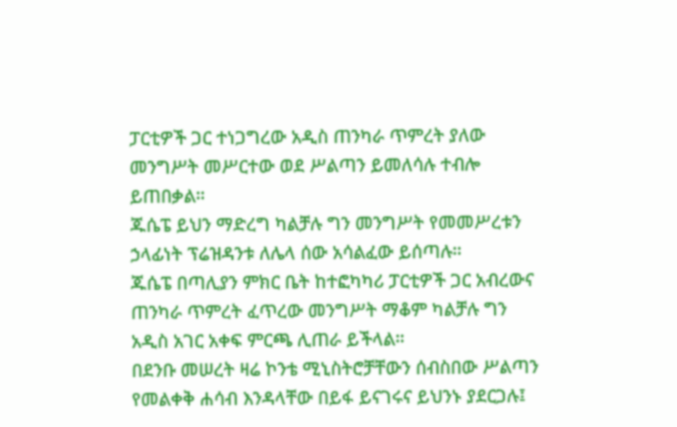ፓርቲዎች ጋር ተነጋግረው አዲስ ጠንካራ ጥምረት ያለው መንግሥት መሥርተው ወደ ሥልጣን ይመለሳሉ ተብሎ ይጠበቃል።
ጁሴፔ ይህን ማድረግ ካልቻሉ ግን መንግሥት የመመሥረቱን ኃላፊነት ፕሬዝዳንቱ ለሌላ ሰው አሳልፈው ይሰጣሉ።
ጁሴፔ በጣሊያን ምክር ቤት ከተፎካካሪ ፓርቲዎች ጋር አብረውና ጠንካራ ጥምረት ፈጥረው መንግሥት ማቆም ካልቻሉ ግን አዲስ አገር አቀፍ ምርጫ ሊጠራ ይችላል።
በደንቡ መሠረት ዛሬ ኮንቴ ሚኒስትሮቻቸውን ሰብስበው ሥልጣን የመልቀቅ ሐሳብ እንዳላቸው በይፋ ይናገሩና ይህንኑ ያደርጋሉ፤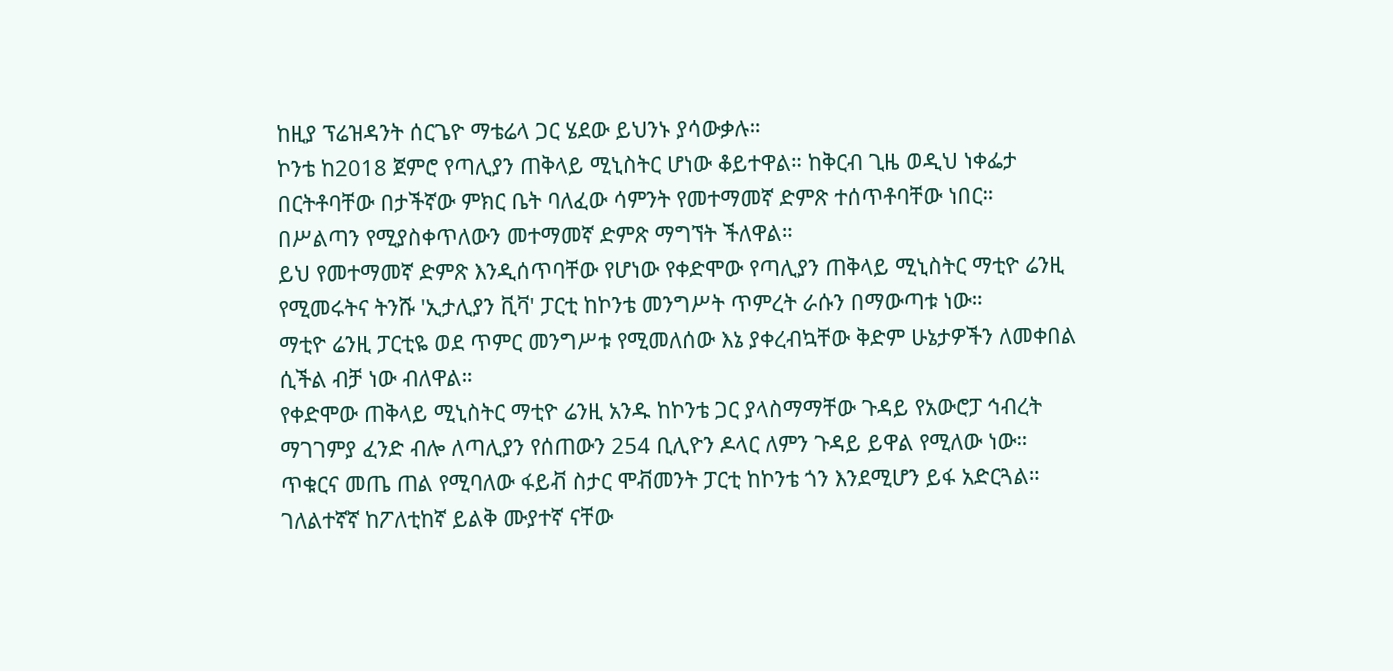ከዚያ ፕሬዝዳንት ሰርጌዮ ማቴሬላ ጋር ሄደው ይህንኑ ያሳውቃሉ።
ኮንቴ ከ2018 ጀምሮ የጣሊያን ጠቅላይ ሚኒስትር ሆነው ቆይተዋል። ከቅርብ ጊዜ ወዲህ ነቀፌታ በርትቶባቸው በታችኛው ምክር ቤት ባለፈው ሳምንት የመተማመኛ ድምጽ ተሰጥቶባቸው ነበር።
በሥልጣን የሚያስቀጥለውን መተማመኛ ድምጽ ማግኘት ችለዋል።
ይህ የመተማመኛ ድምጽ እንዲሰጥባቸው የሆነው የቀድሞው የጣሊያን ጠቅላይ ሚኒስትር ማቲዮ ሬንዚ የሚመሩትና ትንሹ 'ኢታሊያን ቪቫ' ፓርቲ ከኮንቴ መንግሥት ጥምረት ራሱን በማውጣቱ ነው።
ማቲዮ ሬንዚ ፓርቲዬ ወደ ጥምር መንግሥቱ የሚመለሰው እኔ ያቀረብኳቸው ቅድም ሁኔታዎችን ለመቀበል ሲችል ብቻ ነው ብለዋል።
የቀድሞው ጠቅላይ ሚኒስትር ማቲዮ ሬንዚ አንዱ ከኮንቴ ጋር ያላስማማቸው ጉዳይ የአውሮፓ ኅብረት ማገገምያ ፈንድ ብሎ ለጣሊያን የሰጠውን 254 ቢሊዮን ዶላር ለምን ጉዳይ ይዋል የሚለው ነው።
ጥቁርና መጤ ጠል የሚባለው ፋይቭ ስታር ሞቭመንት ፓርቲ ከኮንቴ ጎን እንደሚሆን ይፋ አድርጓል።
ገለልተኛኛ ከፖለቲከኛ ይልቅ ሙያተኛ ናቸው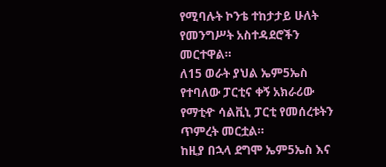የሚባሉት ኮንቴ ተከታታይ ሁለት የመንግሥት አስተዳደሮችን መርተዋል።
ለ15 ወራት ያህል ኤም5ኤስ የተባለው ፓርቲና ቀኝ አክራሪው የማቲዯ ሳልቪኒ ፓርቲ የመሰረቱትን ጥምረት መርቷል።
ከዚያ በኋላ ደግሞ ኤም5ኤስ እና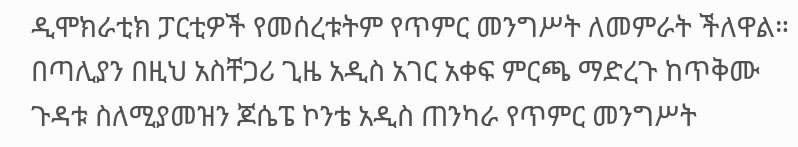ዲሞክራቲክ ፓርቲዎች የመሰረቱትም የጥምር መንግሥት ለመምራት ችለዋል።
በጣሊያን በዚህ አስቸጋሪ ጊዜ አዲስ አገር አቀፍ ምርጫ ማድረጉ ከጥቅሙ ጉዳቱ ስለሚያመዝን ጆሴፔ ኮንቴ አዲስ ጠንካራ የጥምር መንግሥት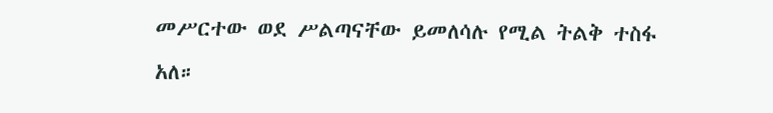መሥርተው ወደ ሥልጣናቸው ይመለሳሉ የሚል ትልቅ ተስፋ አለ።